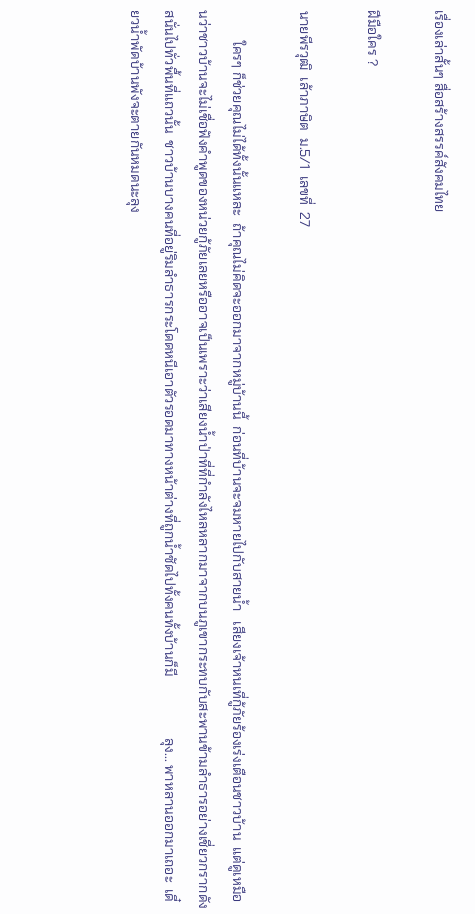เรื่องเล่าสั้นๆ สื่อสร้างสรรค์สังคมไทย

ฝีมือใคร ?

นายพีรวุฒิ  เล้าภาษิต  ม.5/1  เลขที่  27

         ใครๆ ก็ช่วยคุณไม่ได้ทั้งนั้นแหละ  ถ้าคุณไม่คิดจะออกมาจากหมู่บ้านนี้  ก่อนที่บ้านจะจมหายไปกับสายน้ำ   เสียงเจ้าหนเที่กู้ภัยร้องเร่งเตือนชาวบ้าน  แต่ดูเหมือนว่าชาวบ้านจะไม่เชื่อฟังคำพูดของหน่วยกู้ภัยเลยหรืออาจเป็นเพราะว่าเสียงน้ำป่าที่ที่กำลังไหลหลากมาจากบนภูเขากระทบกับสะพานข้ามลำธารอย่างเชี่ยวกรากดังสนั่นไปทั่วพื้นที่แถวนั้น  ชาวบ้านบางคนที่อยู่ริมลำธารกระโดดหนีเอาตัวรอดมาทางหน้าต่างที่ถูกน้ำซัดไปทั้งคนทั้งบ้านก็มี                  ลุง... พาหลานออกมาเถอะ  เดี๋ยวน้ำพัดบ้านพังจะตายกันหมดนะลุง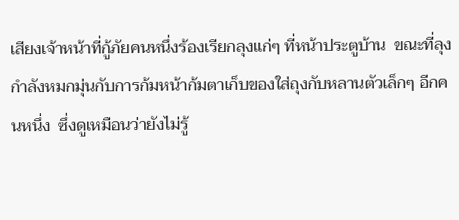เสียงเจ้าหน้าที่กู้ภัยคนหนึ่งร้องเรียกลุงแก่ๆ ที่หน้าประตูบ้าน  ขณะที่ลุงกำลังหมกมุ่นกับการก้มหน้าก้มตาเก็บของใส่ถุงกับหลานตัวเล็กๆ อีกคนหนึ่ง  ซึ่งดูเหมือนว่ายังไม่รู้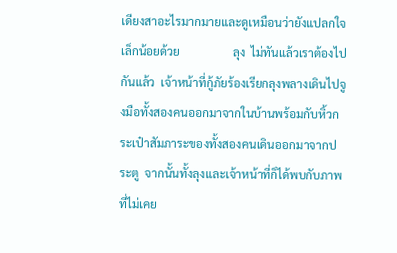เดียงสาอะไรมากมายและดูเหมือนว่ายังแปลกใจเล็กน้อยด้วย                  ลุง  ไม่ทันแล้วเราต้องไปกันแล้ว  เจ้าหน้าที่กู้ภัยร้องเรียกลุงพลางเดินไปจูงมือทั้งสองคนออกมาจากในบ้านพร้อมกับหิ้วกระเป๋าสัมภาระของทั้งสองคนเดินออกมาจากประตู  จากนั้นทั้งลุงและเจ้าหน้าที่ก็ได้พบกับภาพที่ไม่เคย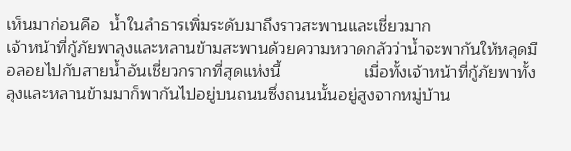เห็นมาก่อนคือ  น้ำในลำธารเพิ่มระดับมาถึงราวสะพานและเชี่ยวมาก                    เจ้าหน้าที่กู้ภัยพาลุงและหลานข้ามสะพานด้วยความหวาดกลัวว่าน้ำจะพากันให้หลุดมือลอยไปกับสายน้ำอันเชี่ยวกรากที่สุดแห่งนี้                  เมื่อทั้งเจ้าหน้าที่กู้ภัยพาทั้งลุงและหลานข้ามมาก็พากันไปอยู่บนถนนซึ่งถนนนั้นอยู่สูงจากหมู่บ้าน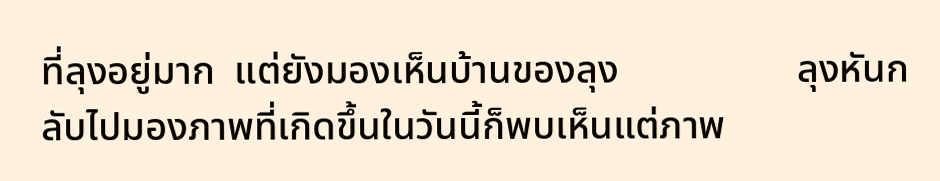ที่ลุงอยู่มาก  แต่ยังมองเห็นบ้านของลุง                  ลุงหันกลับไปมองภาพที่เกิดขึ้นในวันนี้ก็พบเห็นแต่ภาพ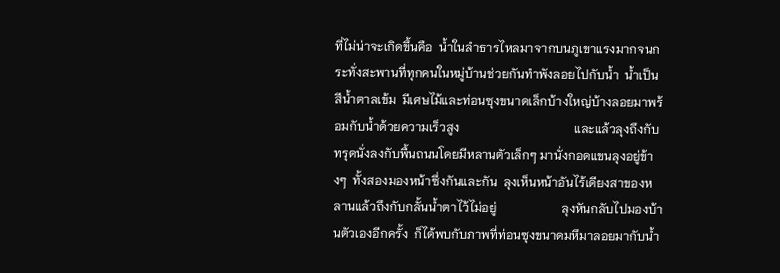ที่ไม่น่าจะเกิดขึ้นคือ  น้ำในลำธารไหลมาจากบนภูเขาแรงมากจนกระทั่งสะพานที่ทุกคนในหมู่บ้านช่วยกันทำพังลอยไปกับน้ำ  น้ำเป็นสีน้ำตาลเข้ม  มีเศษไม้และท่อนซุงขนาดเล็กบ้างใหญ่บ้างลอยมาพร้อมกับน้ำด้วยความเร็วสูง                                     และแล้วลุงถึงกับทรุดนั่งลงกับพื้นถนนโดยมีหลานตัวเล็กๆ มานั่งกอดแขนลุงอยู่ข้างๆ  ทั้งสองมองหน้าซึ่งกันและกัน  ลุงเห็นหน้าอันไร้เดียงสาของหลานแล้วถึงกับกลั้นน้ำตาไว้ไม่อยู่                     ลุงหันกลับไปมองบ้านตัวเองอีกครั้ง  ก็ได้พบกับภาพที่ท่อนซุงขนาดมหึมาลอยมากับน้ำ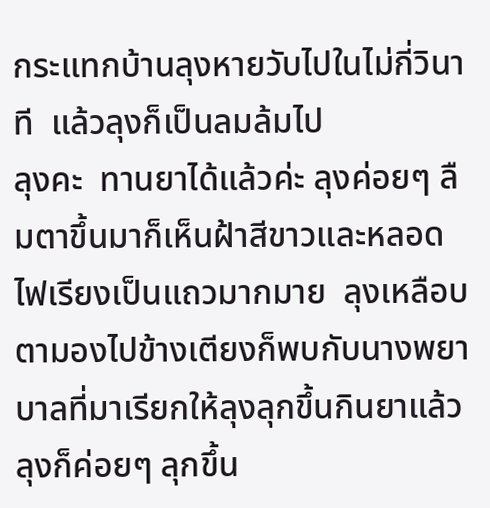กระแทกบ้านลุงหายวับไปในไม่กี่วินาที  แล้วลุงก็เป็นลมล้มไป                  ลุงคะ  ทานยาได้แล้วค่ะ ลุงค่อยๆ ลืมตาขึ้นมาก็เห็นฝ้าสีขาวและหลอดไฟเรียงเป็นแถวมากมาย  ลุงเหลือบตามองไปข้างเตียงก็พบกับนางพยาบาลที่มาเรียกให้ลุงลุกขึ้นกินยาแล้วลุงก็ค่อยๆ ลุกขึ้น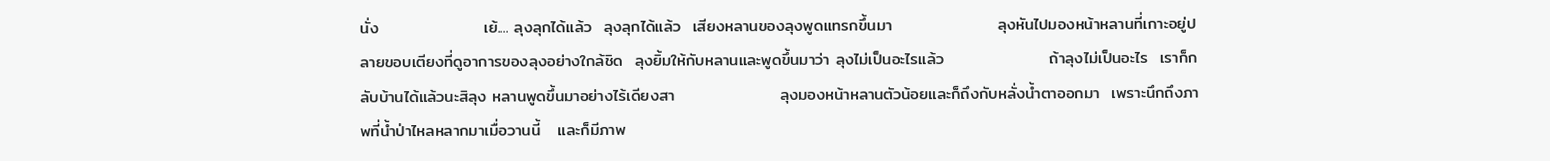นั่ง                  เย้.... ลุงลุกได้แล้ว  ลุงลุกได้แล้ว  เสียงหลานของลุงพูดแทรกขึ้นมา                  ลุงหันไปมองหน้าหลานที่เกาะอยู่ปลายขอบเตียงที่ดูอาการของลุงอย่างใกล้ชิด  ลุงยิ้มให้กับหลานและพูดขึ้นมาว่า ลุงไม่เป็นอะไรแล้ว                  ถ้าลุงไม่เป็นอะไร  เราก็กลับบ้านได้แล้วนะสิลุง หลานพูดขึ้นมาอย่างไร้เดียงสา                  ลุงมองหน้าหลานตัวน้อยและก็ถึงกับหลั่งน้ำตาออกมา  เพราะนึกถึงภาพที่น้ำป่าไหลหลากมาเมื่อวานนี้   และก็มีภาพ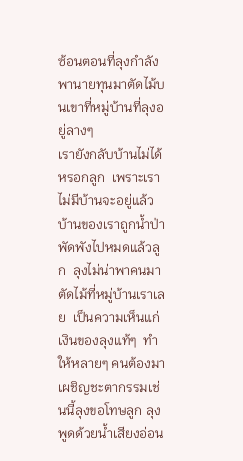ซ้อนตอนที่ลุงกำลังพานายทุนมาตัดไม้บนเขาที่หมู่บ้านที่ลุงอยู่ลางๆ                  เรายังกลับบ้านไม่ได้หรอกลูก  เพราะเราไม่มีบ้านจะอยู่แล้ว  บ้านของเราถูกน้ำป่าพัดพังไปหมดแล้วลูก  ลุงไม่น่าพาคนมาตัดไม้ที่หมู่บ้านเราเลย  เป็นความเห็นแก่เงินของลุงแท้ๆ  ทำให้หลายๆ คนต้องมาเผชิญชะตากรรมเช่นนี้ลุงขอโทษลูก ลุงพูดด้วยน้ำเสียงอ่อน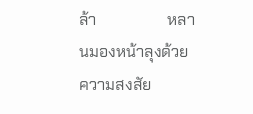ล้า                  หลานมองหน้าลุงด้วยความสงสัย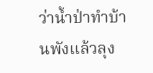ว่าน้ำป่าทำบ้านพังแล้วลุง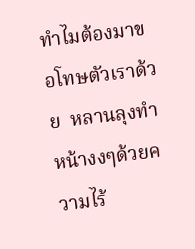ทำไมต้องมาขอโทษตัวเราด้วย  หลานลุงทำหน้างงๆด้วยความไร้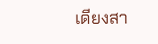เดียงสา